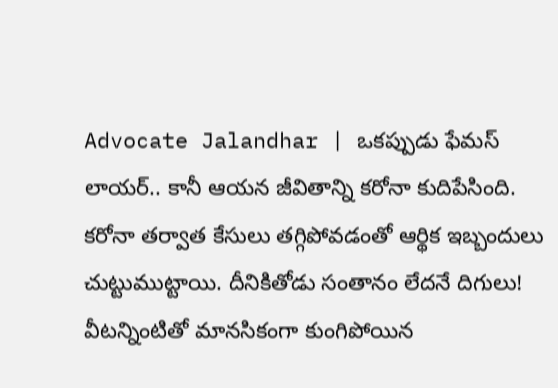Advocate Jalandhar | ఒకప్పుడు ఫేమస్ లాయర్.. కానీ ఆయన జీవితాన్ని కరోనా కుదిపేసింది. కరోనా తర్వాత కేసులు తగ్గిపోవడంతో ఆర్థిక ఇబ్బందులు చుట్టుముట్టాయి. దీనికితోడు సంతానం లేదనే దిగులు! వీటన్నింటితో మానసికంగా కుంగిపోయిన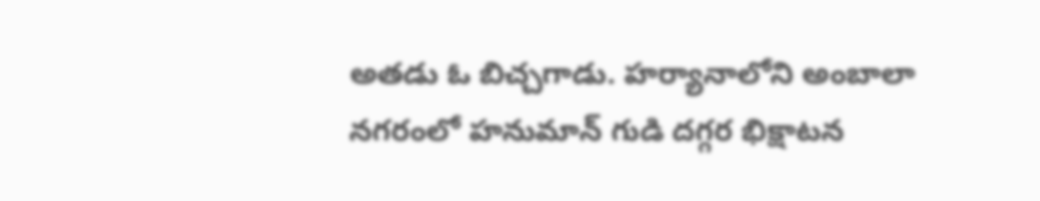అతడు ఓ బిచ్చగాడు. హర్యానాలోని అంబాలా నగరంలో హనుమాన్ గుడి దగ్గర భిక్షాటన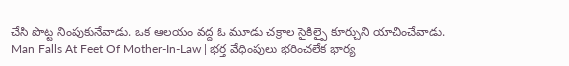చేసి పొట్ట నింపుకునేవాడు. ఒక ఆలయం వద్ద ఓ మూడు చక్రాల సైకిల్పై కూర్చుని యాచించేవాడు.
Man Falls At Feet Of Mother-In-Law | భర్త వేధింపులు భరించలేక భార్య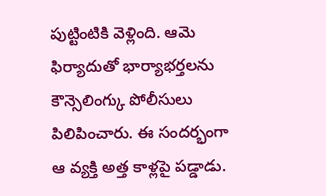పుట్టింటికి వెళ్లింది. ఆమె ఫిర్యాదుతో భార్యాభర్తలను కౌన్సెలింగ్కు పోలీసులు పిలిపించారు. ఈ సందర్భంగా ఆ వ్యక్తి అత్త కాళ్లపై పడ్డాడు.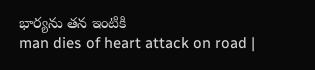భార్యను తన ఇంటికి
man dies of heart attack on road |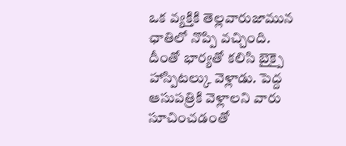ఒక వ్యక్తికి తెల్లవారుజామున ఛాతిలో నొప్పి వచ్చింది. దీంతో భార్యతో కలిసి బైక్పై హాస్పిటల్కు వెళ్లాడు. పెద్ద ఆసుపత్రికి వెళ్లాలని వారు సూచించడంతో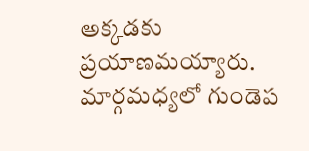అక్కడకు ప్రయాణమయ్యారు. మార్గమధ్యలో గుండెప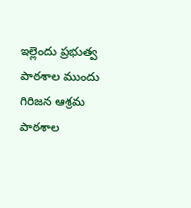ఇల్లెందు ప్రభుత్వ పాఠశాల ముందు గిరిజన ఆశ్రమ పాఠశాల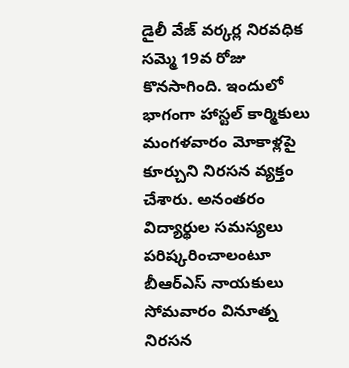డైలీ వేజ్ వర్కర్ల నిరవధిక సమ్మె 19వ రోజు కొనసాగింది. ఇందులో భాగంగా హాస్టల్ కార్మికులు మంగళవారం మోకాళ్లపై కూర్చుని నిరసన వ్యక్తం చేశారు. అనంతరం
విద్యార్థుల సమస్యలు పరిష్కరించాలంటూ బీఆర్ఎస్ నాయకులు సోమవారం వినూత్న నిరసన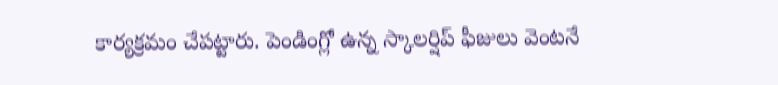కార్యక్రమం చేపట్టారు. పెండింగ్లో ఉన్న స్కాలర్షిప్ ఫీజులు వెంటనే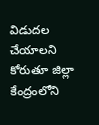విడుదల చేయాలని కోరుతూ జిల్లా కేంద్రంలోని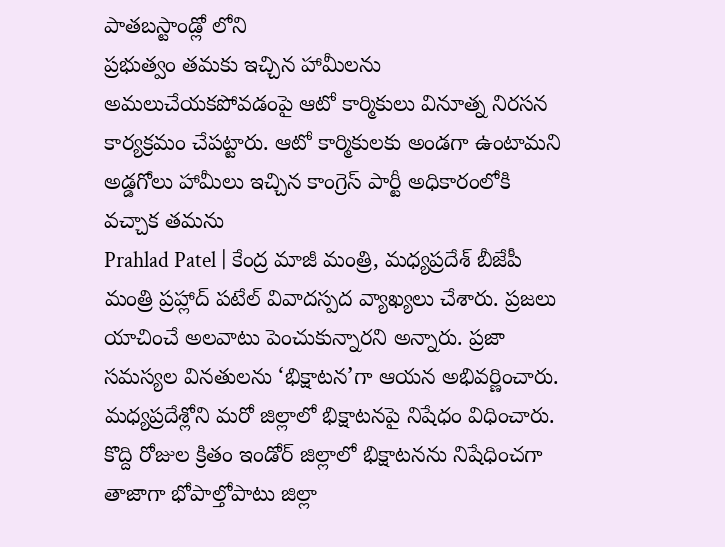పాతబస్టాండ్లో లోని
ప్రభుత్వం తమకు ఇచ్చిన హామీలను అమలుచేయకపోవడంపై ఆటో కార్మికులు వినూత్న నిరసన కార్యక్రమం చేపట్టారు. ఆటో కార్మికులకు అండగా ఉంటామని అడ్డగోలు హామీలు ఇచ్చిన కాంగ్రెస్ పార్టీ అధికారంలోకి వచ్చాక తమను
Prahlad Patel | కేంద్ర మాజీ మంత్రి, మధ్యప్రదేశ్ బీజేపీ మంత్రి ప్రహ్లాద్ పటేల్ వివాదస్పద వ్యాఖ్యలు చేశారు. ప్రజలు యాచించే అలవాటు పెంచుకున్నారని అన్నారు. ప్రజా సమస్యల వినతులను ‘భిక్షాటన’గా ఆయన అభివర్ణించారు.
మధ్యప్రదేశ్లోని మరో జిల్లాలో భిక్షాటనపై నిషేధం విధించారు. కొద్ది రోజుల క్రితం ఇండోర్ జిల్లాలో భిక్షాటనను నిషేధించగా తాజాగా భోపాల్తోపాటు జిల్లా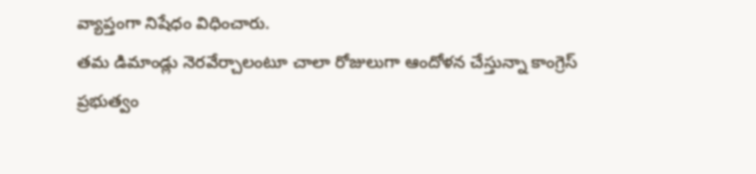వ్యాప్తంగా నిషేధం విధించారు.
తమ డిమాండ్లు నెరవేర్చాలంటూ చాలా రోజులుగా ఆందోళన చేస్తున్నా కాంగ్రెస్ ప్రభుత్వం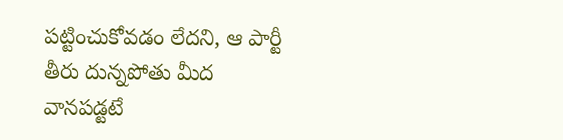పట్టించుకోవడం లేదని, ఆ పార్టీ తీరు దున్నపోతు మీద వానపడ్టటే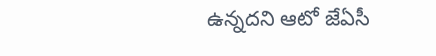ఉన్నదని ఆటో జేఏసీ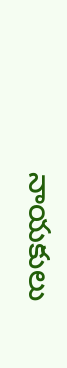నాయకులు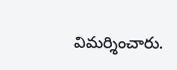విమర్శించారు.